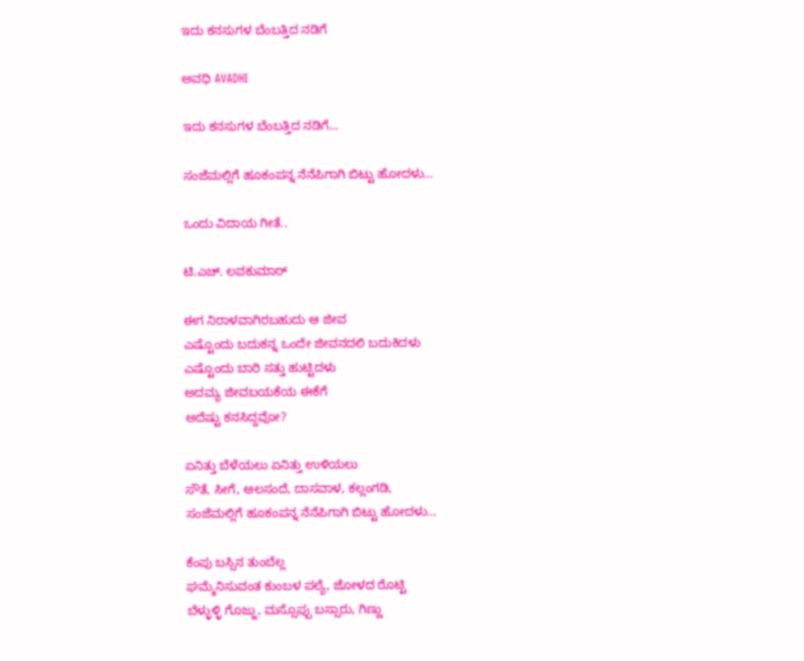ಇದು ಕನಸುಗಳ ಬೆಂಬತ್ತಿದ ನಡಿಗೆ‍

ಅವಧಿ AVADHI

ಇದು ಕನಸುಗಳ ಬೆಂಬತ್ತಿದ ನಡಿಗೆ...

ಸಂಜೆಮಲ್ಲಿಗೆ ಹೂಕಂಪನ್ನ ನೆನೆಪಿಗಾಗಿ ಬಿಟ್ಟು ಹೋದಳು…

ಒಂದು ವಿದಾಯ ಗೀತೆ..

ಟಿ.ಎಚ್‌. ಲವಕುಮಾರ್

ಈಗ ನಿರಾಳವಾಗಿರಬಹುದು ಆ ಜೀವ
ಎಷ್ಟೊಂದು ಬದುಕನ್ನ ಒಂದೇ ಜೀವನದಲಿ ಬದುಕಿದಳು
ಎಷ್ಟೊಂದು ಬಾರಿ ಸತ್ತು ಹುಟ್ಟಿದಳು
ಅದಮ್ಯ ಜೀವಬಯಕೆಯ ಈಕೆಗೆ
ಅದೆಷ್ಟು ಕನಸಿದ್ದವೋ?

ಏನಿತ್ತು ಬೆಳೆಯಲು ಏನಿತ್ತು ಉಳಿಯಲು
ಸೌತೆ, ಸೀಗೆ, ಅಲಸಂದೆ, ದಾಸವಾಳ, ಕಲ್ಲಂಗಡಿ,
ಸಂಜೆಮಲ್ಲಿಗೆ ಹೂಕಂಪನ್ನ ನೆನೆಪಿಗಾಗಿ ಬಿಟ್ಟು ಹೋದಳು…

ಕೆಂಪು ಬಸ್ಸಿನ ತುಂಬೆಲ್ಲ
ಘಮ್ಮೆನಿಸುವಂತ ಕುಂಬಳ ಪಲ್ಯೆ, ಜೋಳದ ರೊಟ್ಟಿ
ಬೆಳ್ಳುಳ್ಳಿ ಗೊಜ್ಜು, ಮಸ್ಸೊಪ್ಪು ಬಸ್ಸಾರು, ಗಿಣ್ಣು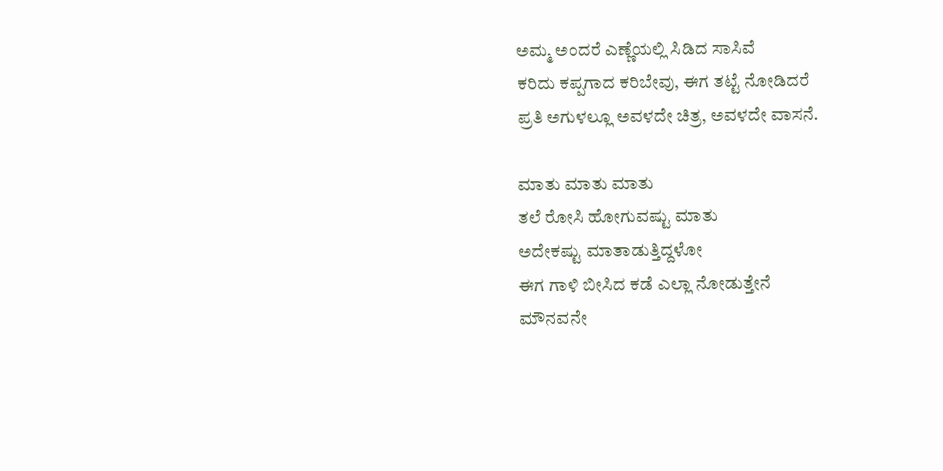ಅಮ್ಮ ಅಂದರೆ ಎಣ್ಣೆಯಲ್ಲಿ ಸಿಡಿದ ಸಾಸಿವೆ
ಕರಿದು ಕಪ್ಪಗಾದ ಕರಿಬೇವು, ಈಗ ತಟ್ಟೆ ನೋಡಿದರೆ
ಪ್ರತಿ ಅಗುಳಲ್ಲೂ ಅವಳದೇ ಚಿತ್ರ, ಅವಳದೇ ವಾಸನೆ.

ಮಾತು ಮಾತು ಮಾತು
ತಲೆ ರೋಸಿ ಹೋಗುವಷ್ಟು ಮಾತು
ಅದೇಕಷ್ಟು ಮಾತಾಡುತ್ತಿದ್ದಳೋ
ಈಗ ಗಾಳಿ ಬೀಸಿದ ಕಡೆ ಎಲ್ಲಾ ನೋಡುತ್ತೇನೆ
ಮೌನವನೇ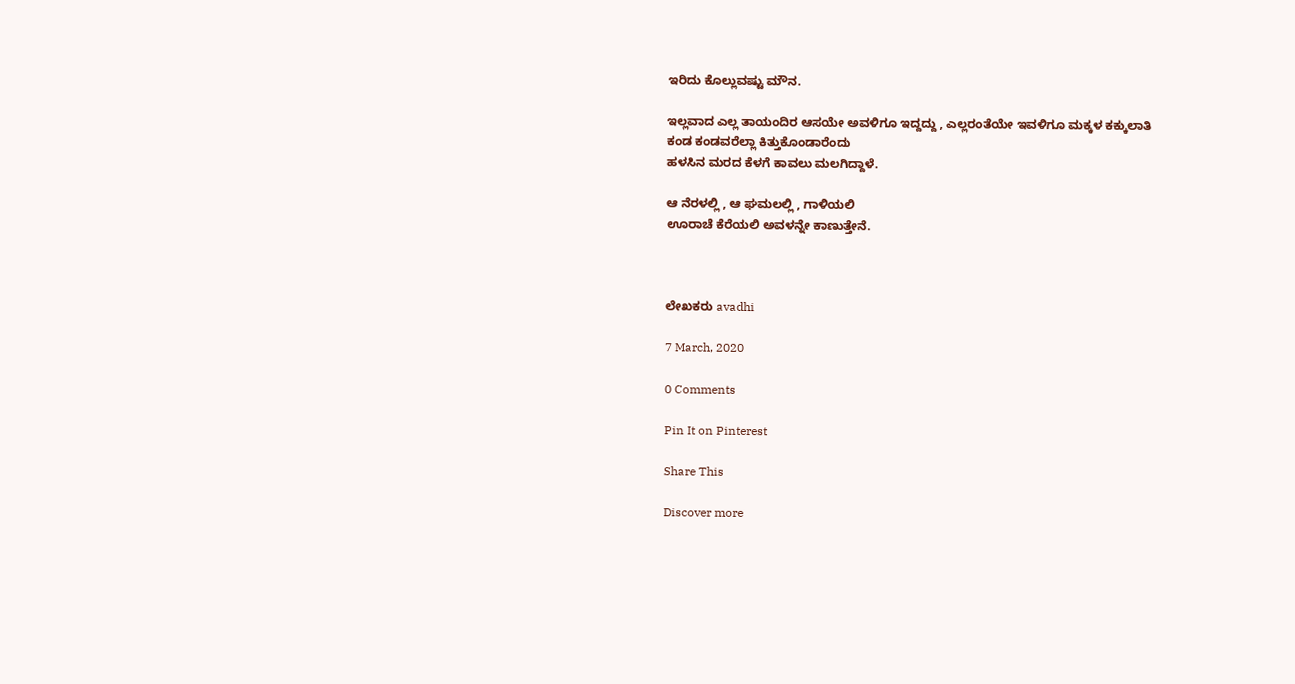ಇರಿದು ಕೊಲ್ಲುವಷ್ಟು ಮೌನ.

ಇಲ್ಲವಾದ ಎಲ್ಲ ತಾಯಂದಿರ ಆಸಯೇ ಅವಳಿಗೂ ಇದ್ದದ್ದು , ಎಲ್ಲರಂತೆಯೇ ಇವಳಿಗೂ ಮಕ್ಕಳ ಕಕ್ಕುಲಾತಿ
ಕಂಡ ಕಂಡವರೆಲ್ಲಾ ಕಿತ್ತುಕೊಂಡಾರೆಂದು
ಹಳಸಿನ ಮರದ ಕೆಳಗೆ ಕಾವಲು ಮಲಗಿದ್ದಾಳೆ.

ಆ ನೆರಳಲ್ಲಿ , ಆ ಘಮಲಲ್ಲಿ , ಗಾಳಿಯಲಿ
ಊರಾಚೆ ಕೆರೆಯಲಿ ಅವಳನ್ನೇ ಕಾಣುತ್ತೇನೆ.



ಲೇಖಕರು avadhi

7 March, 2020

0 Comments

Pin It on Pinterest

Share This

Discover more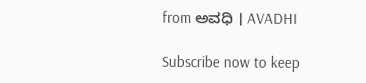from ಅವಧಿ । AVADHI

Subscribe now to keep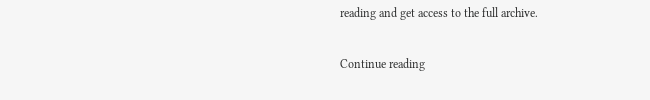reading and get access to the full archive.

Continue reading